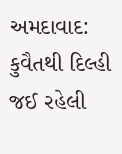અમદાવાદ: કુવૈતથી દિલ્હી જઈ રહેલી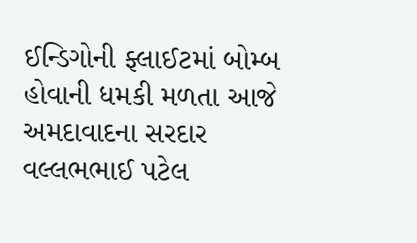ઈન્ડિગોની ફ્લાઈટમાં બોમ્બ હોવાની ધમકી મળતા આજે અમદાવાદના સરદાર વલ્લભભાઈ પટેલ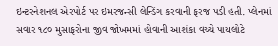ઇન્ટરનેશનલ એરપોર્ટ પર ઇમરજન્સી લેન્ડિંગ કરવાની ફરજ પડી હતી. પ્લેનમાં સવાર ૧૮૦ મુસાફરોના જીવ જોખમમાં હોવાની આશંકા વચ્ચે પાયલોટે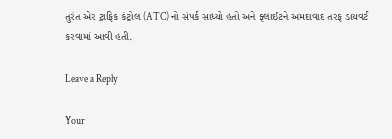તુરંત એર ટ્રાફિક કંટ્રોલ (ATC) નો સંપર્ક સાધ્યો હતો અને ફ્લાઈટને અમદાવાદ તરફ ડાયવર્ટ કરવામાં આવી હતી.

Leave a Reply

Your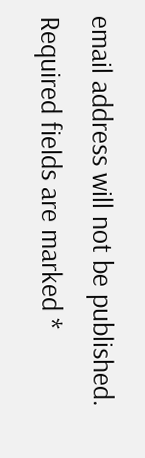email address will not be published. Required fields are marked *